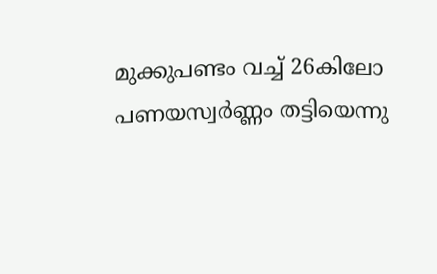മുക്കുപണ്ടം വച്ച് 26കിലോ പണയസ്വര്‍ണ്ണം തട്ടിയെന്നു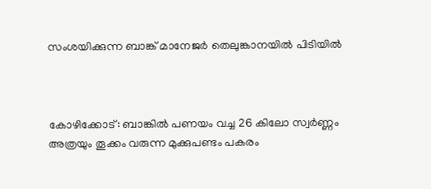സംശയിക്കുന്ന ബാങ്ക് മാനേജര്‍ തെലുങ്കാനയില്‍ പിടിയില്‍



കോഴിക്കോട്: ബാങ്കില്‍ പണയം വച്ച 26 കിലോ സ്വര്‍ണ്ണം അത്രയും തൂക്കം വരുന്ന മുക്കുപണ്ടം പകരം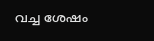വച്ച ശേഷം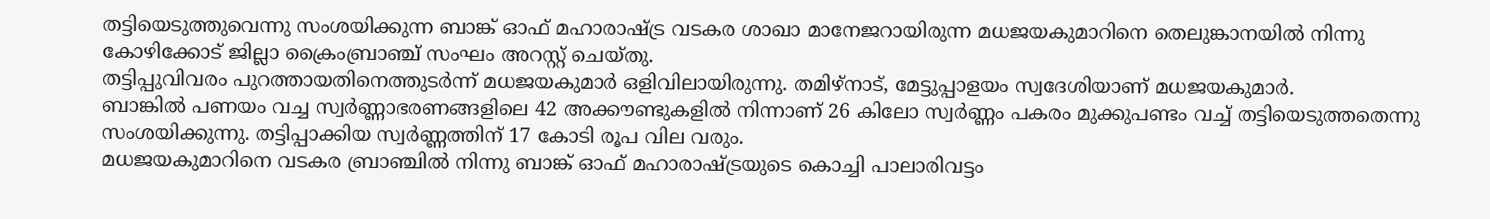തട്ടിയെടുത്തുവെന്നു സംശയിക്കുന്ന ബാങ്ക് ഓഫ് മഹാരാഷ്ട്ര വടകര ശാഖാ മാനേജറായിരുന്ന മധജയകുമാറിനെ തെലുങ്കാനയില്‍ നിന്നു കോഴിക്കോട് ജില്ലാ ക്രൈംബ്രാഞ്ച് സംഘം അറസ്റ്റ് ചെയ്തു.
തട്ടിപ്പുവിവരം പുറത്തായതിനെത്തുടര്‍ന്ന് മധജയകുമാര്‍ ഒളിവിലായിരുന്നു. തമിഴ്‌നാട്, മേട്ടുപ്പാളയം സ്വദേശിയാണ് മധജയകുമാര്‍.
ബാങ്കില്‍ പണയം വച്ച സ്വര്‍ണ്ണാഭരണങ്ങളിലെ 42 അക്കൗണ്ടുകളില്‍ നിന്നാണ് 26 കിലോ സ്വര്‍ണ്ണം പകരം മുക്കുപണ്ടം വച്ച് തട്ടിയെടുത്തതെന്നു സംശയിക്കുന്നു. തട്ടിപ്പാക്കിയ സ്വര്‍ണ്ണത്തിന് 17 കോടി രൂപ വില വരും.
മധജയകുമാറിനെ വടകര ബ്രാഞ്ചില്‍ നിന്നു ബാങ്ക് ഓഫ് മഹാരാഷ്ട്രയുടെ കൊച്ചി പാലാരിവട്ടം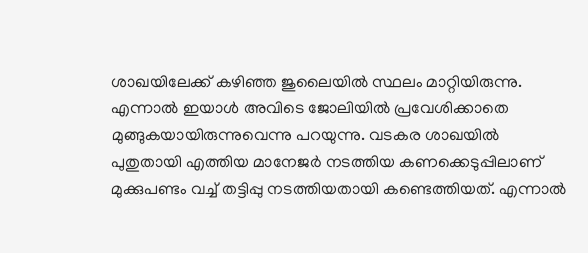ശാഖയിലേക്ക് കഴിഞ്ഞ ജുലൈയില്‍ സ്ഥലം മാറ്റിയിരുന്നു. എന്നാല്‍ ഇയാള്‍ അവിടെ ജോലിയില്‍ പ്രവേശിക്കാതെ മുങ്ങുകയായിരുന്നുവെന്നു പറയുന്നു. വടകര ശാഖയില്‍ പുതുതായി എത്തിയ മാനേജര്‍ നടത്തിയ കണക്കെടുപ്പിലാണ് മുക്കുപണ്ടം വച്ച് തട്ടിപ്പു നടത്തിയതായി കണ്ടെത്തിയത്. എന്നാല്‍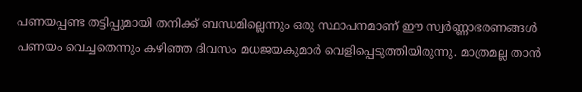പണയപ്പണ്ട തട്ടിപ്പുമായി തനിക്ക് ബന്ധമില്ലെന്നും ഒരു സ്ഥാപനമാണ് ഈ സ്വര്‍ണ്ണാഭരണങ്ങള്‍ പണയം വെച്ചതെന്നും കഴിഞ്ഞ ദിവസം മധജയകുമാര്‍ വെളിപ്പെടുത്തിയിരുന്നു. മാത്രമല്ല താന്‍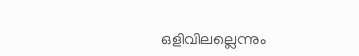ഒളിവിലല്ലെന്നും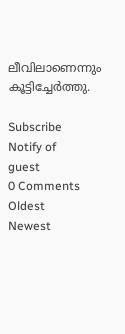ലീവിലാണെന്നും കൂട്ടിച്ചേര്‍ത്തു.

Subscribe
Notify of
guest
0 Comments
Oldest
Newest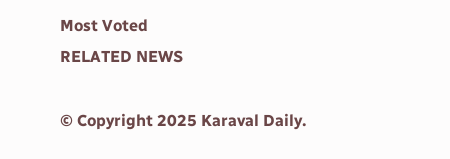Most Voted
RELATED NEWS

© Copyright 2025 Karaval Daily.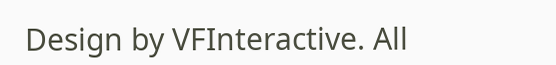Design by VFInteractive. All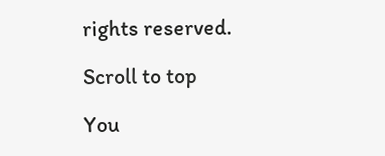rights reserved.

Scroll to top

You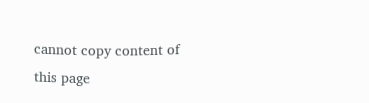cannot copy content of this page